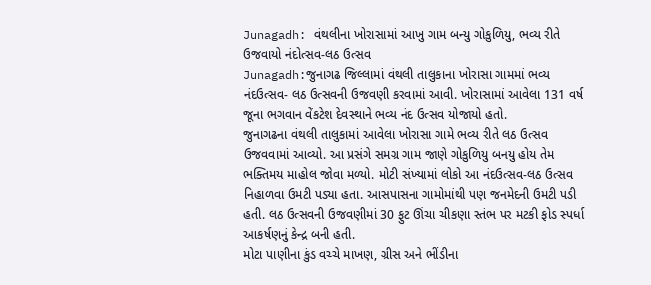Junagadh: વંથલીના ખોરાસામાં આખુ ગામ બન્યુ ગોકુળિયુ, ભવ્ય રીતે ઉજવાયો નંદોત્સવ-લઠ ઉત્સવ
Junagadh:જુનાગઢ જિલ્લામાં વંથલી તાલુકાના ખોરાસા ગામમાં ભવ્ય નંદઉત્સવ- લઠ ઉત્સવની ઉજવણી કરવામાં આવી. ખોરાસામાં આવેલા 131 વર્ષ જૂના ભગવાન વેંકટેશ દેવસ્થાને ભવ્ય નંદ ઉત્સવ યોજાયો હતો.
જુનાગઢના વંથલી તાલુકામાં આવેલા ખોરાસા ગામે ભવ્ય રીતે લઠ ઉત્સવ ઉજવવામાં આવ્યો. આ પ્રસંગે સમગ્ર ગામ જાણે ગોકુળિયુ બનયુ હોય તેમ ભક્તિમય માહોલ જોવા મળ્યો. મોટી સંખ્યામાં લોકો આ નંદઉત્સવ-લઠ ઉત્સવ નિહાળવા ઉમટી પડ્યા હતા. આસપાસના ગામોમાંથી પણ જનમેદની ઉમટી પડી હતી. લઠ ઉત્સવની ઉજવણીમાં 30 ફુટ ઊંચા ચીકણા સ્તંભ પર મટકી ફોડ સ્પર્ધા આકર્ષણનું કેન્દ્ર બની હતી.
મોટા પાણીના કુંડ વચ્ચે માખણ, ગ્રીસ અને ભીંડીના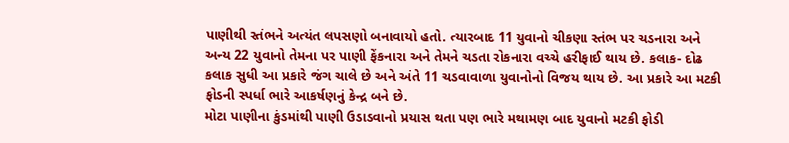પાણીથી સ્તંભને અત્યંત લપસણો બનાવાયો હતો. ત્યારબાદ 11 યુવાનો ચીકણા સ્તંભ પર ચડનારા અને અન્ય 22 યુવાનો તેમના પર પાણી ફેંકનારા અને તેમને ચડતા રોકનારા વચ્ચે હરીફાઈ થાય છે. કલાક- દોઢ કલાક સુધી આ પ્રકારે જંગ ચાલે છે અને અંતે 11 ચડવાવાળા યુવાનોનો વિજય થાય છે. આ પ્રકારે આ મટકી ફોડની સ્પર્ધા ભારે આકર્ષણનું કેન્દ્ર બને છે.
મોટા પાણીના કુંડમાંથી પાણી ઉડાડવાનો પ્રયાસ થતા પણ ભારે મથામણ બાદ યુવાનો મટકી ફોડી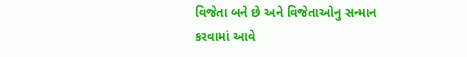વિજેતા બને છે અને વિજેતાઓનુ સન્માન કરવામાં આવે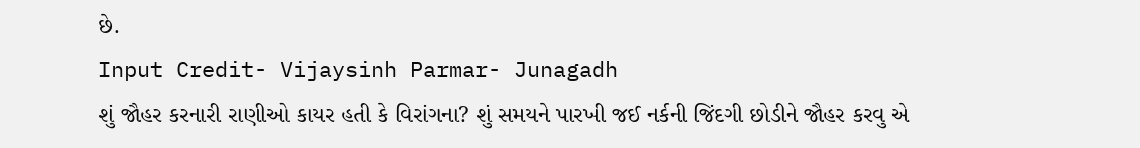છે.
Input Credit- Vijaysinh Parmar- Junagadh
શું જૌહર કરનારી રાણીઓ કાયર હતી કે વિરાંગના? શું સમયને પારખી જઈ નર્કની જિંદગી છોડીને જૌહર કરવુ એ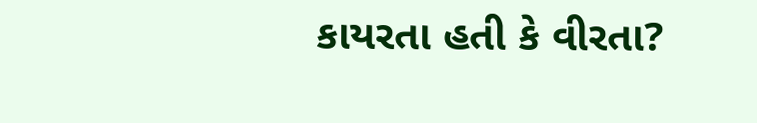કાયરતા હતી કે વીરતા?